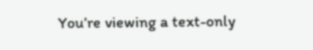You’re viewing a text-only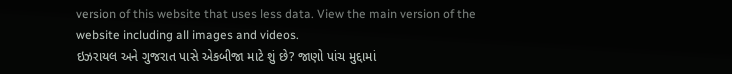version of this website that uses less data. View the main version of the website including all images and videos.
ઇઝરાયલ અને ગુજરાત પાસે એકબીજા માટે શું છે? જાણો પાંચ મુદ્દામાં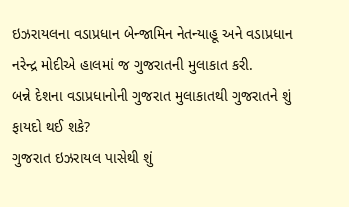ઇઝરાયલના વડાપ્રધાન બેન્જામિન નેતન્યાહૂ અને વડાપ્રધાન નરેન્દ્ર મોદીએ હાલમાં જ ગુજરાતની મુલાકાત કરી.
બન્ને દેશના વડાપ્રધાનોની ગુજરાત મુલાકાતથી ગુજરાતને શું ફાયદો થઈ શકે?
ગુજરાત ઇઝરાયલ પાસેથી શું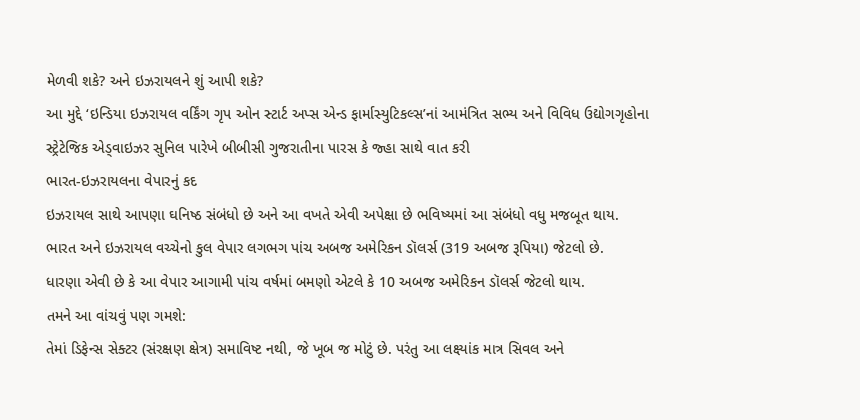મેળવી શકે? અને ઇઝરાયલને શું આપી શકે?
આ મુદ્દે ‘ઇન્ડિયા ઇઝરાયલ વર્કિંગ ગૃપ ઓન સ્ટાર્ટ અપ્સ એન્ડ ફાર્માસ્યુટિકલ્સ’નાં આમંત્રિત સભ્ય અને વિવિધ ઉદ્યોગગૃહોના સ્ટ્રેટેજિક એડ્વાઇઝર સુનિલ પારેખે બીબીસી ગુજરાતીના પારસ કે જ્હા સાથે વાત કરી
ભારત-ઇઝરાયલના વેપારનું કદ
ઇઝરાયલ સાથે આપણા ઘનિષ્ઠ સંબંધો છે અને આ વખતે એવી અપેક્ષા છે ભવિષ્યમાં આ સંબંધો વધુ મજબૂત થાય.
ભારત અને ઇઝરાયલ વચ્ચેનો કુલ વેપાર લગભગ પાંચ અબજ અમેરિકન ડૉલર્સ (319 અબજ રૂપિયા) જેટલો છે.
ધારણા એવી છે કે આ વેપાર આગામી પાંચ વર્ષમાં બમણો એટલે કે 10 અબજ અમેરિકન ડૉલર્સ જેટલો થાય.
તમને આ વાંચવું પણ ગમશે:
તેમાં ડિફેન્સ સેક્ટર (સંરક્ષણ ક્ષેત્ર) સમાવિષ્ટ નથી, જે ખૂબ જ મોટું છે. પરંતુ આ લક્ષ્યાંક માત્ર સિવલ અને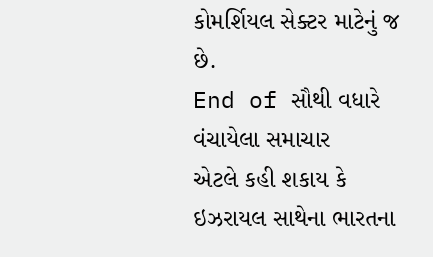કોમર્શિયલ સેક્ટર માટેનું જ છે.
End of સૌથી વધારે વંચાયેલા સમાચાર
એટલે કહી શકાય કે ઇઝરાયલ સાથેના ભારતના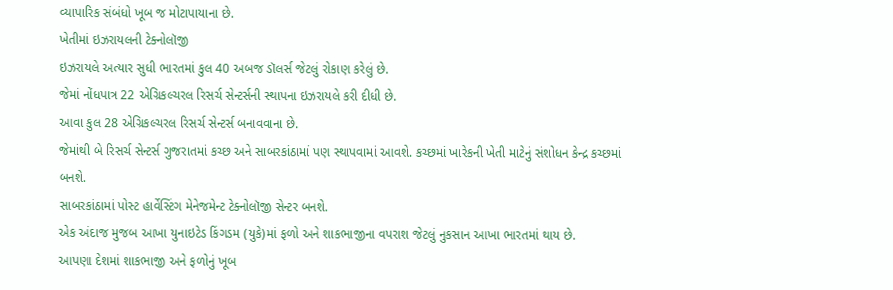વ્યાપારિક સંબંધો ખૂબ જ મોટાપાયાના છે.
ખેતીમાં ઇઝરાયલની ટેક્નોલૉજી
ઇઝરાયલે અત્યાર સુધી ભારતમાં કુલ 40 અબજ ડૉલર્સ જેટલું રોકાણ કરેલું છે.
જેમાં નોંધપાત્ર 22 એગ્રિકલ્ચરલ રિસર્ચ સેન્ટર્સની સ્થાપના ઇઝરાયલે કરી દીધી છે.
આવા કુલ 28 એગ્રિકલ્ચરલ રિસર્ચ સેન્ટર્સ બનાવવાના છે.
જેમાંથી બે રિસર્ચ સેન્ટર્સ ગુજરાતમાં કચ્છ અને સાબરકાંઠામાં પણ સ્થાપવામાં આવશે. કચ્છમાં ખારેકની ખેતી માટેનું સંશોધન કેન્દ્ર કચ્છમાં બનશે.
સાબરકાંઠામાં પોસ્ટ હાર્વેસ્ટિંગ મેનેજમેન્ટ ટેક્નોલૉજી સેન્ટર બનશે.
એક અંદાજ મુજબ આખા યુનાઇટેડ કિંગડમ (યુકે)માં ફળો અને શાકભાજીના વપરાશ જેટલું નુકસાન આખા ભારતમાં થાય છે.
આપણા દેશમાં શાકભાજી અને ફળોનું ખૂબ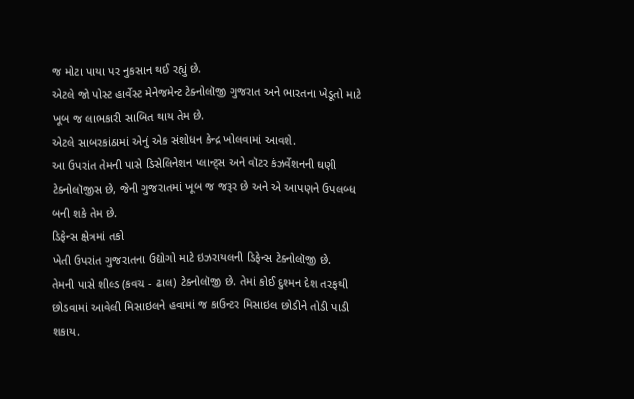જ મોટા પાયા પર નુકસાન થઈ રહ્યું છે.
એટલે જો પોસ્ટ હાર્વેસ્ટ મેનેજમેન્ટ ટેક્નોલૉજી ગુજરાત અને ભારતના ખેડૂતો માટે ખૂબ જ લાભકારી સાબિત થાય તેમ છે.
એટલે સાબરકાંઠામાં એનું એક સંશોધન કેન્દ્ર ખોલવામાં આવશે.
આ ઉપરાંત તેમની પાસે ડિસેલિનેશન પ્લાન્ટ્સ અને વૉટર કંઝર્વેશનની ઘણી ટેક્નોલૉજીસ છે, જેની ગુજરાતમાં ખૂબ જ જરૂર છે અને એ આપણને ઉપલબ્ધ બની શકે તેમ છે.
ડિફેન્સ ક્ષેત્રમાં તકો
ખેતી ઉપરાંત ગુજરાતના ઉદ્યોગો માટે ઇઝરાયલની ડિફેન્સ ટેક્નોલૉજી છે.
તેમની પાસે શીલ્ડ (કવચ - ઢાલ) ટેક્નોલૉજી છે. તેમાં કોઈ દુશ્મન દેશ તરફથી છોડવામાં આવેલી મિસાઇલને હવામાં જ કાઉન્ટર મિસાઇલ છોડીને તોડી પાડી શકાય.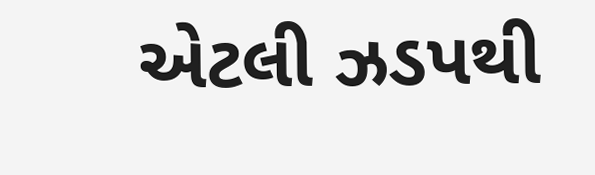એટલી ઝડપથી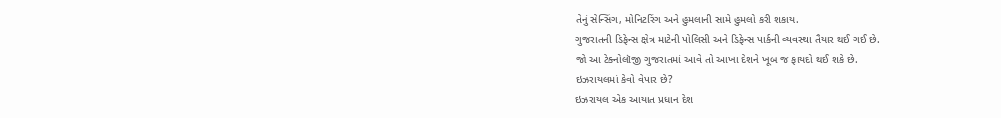તેનું સેન્સિંગ, મોનિટરિંગ અને હુમલાની સામે હુમલો કરી શકાય.
ગુજરાતની ડિફેન્સ ક્ષેત્ર માટેની પોલિસી અને ડિફેન્સ પાર્કની વ્યવસ્થા તૈયાર થઈ ગઈ છે.
જો આ ટેક્નોલૉજી ગુજરાતમાં આવે તો આખા દેશને ખૂબ જ ફાયદો થઈ શકે છે.
ઇઝરાયલમાં કેવો વેપાર છે?
ઇઝરાયલ એક આયાત પ્રધાન દેશ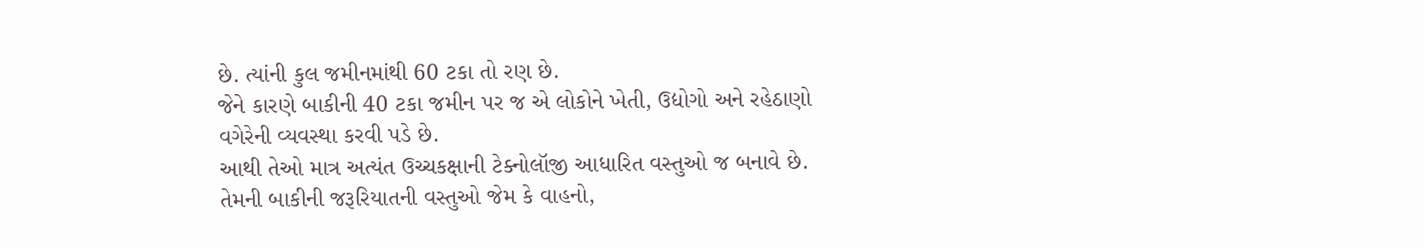છે. ત્યાંની કુલ જમીનમાંથી 60 ટકા તો રણ છે.
જેને કારણે બાકીની 40 ટકા જમીન પર જ એ લોકોને ખેતી, ઉદ્યોગો અને રહેઠાણો વગેરેની વ્યવસ્થા કરવી પડે છે.
આથી તેઓ માત્ર અત્યંત ઉચ્ચકક્ષાની ટેક્નોલૉજી આધારિત વસ્તુઓ જ બનાવે છે. તેમની બાકીની જરૂરિયાતની વસ્તુઓ જેમ કે વાહનો,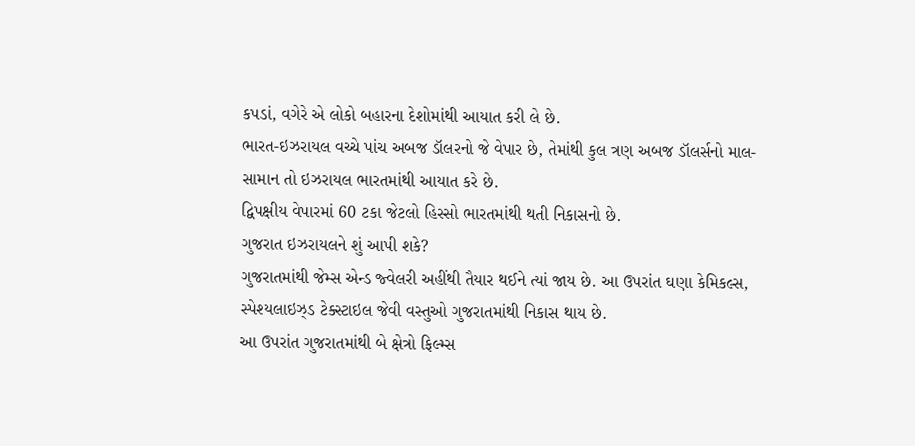કપડાં, વગેરે એ લોકો બહારના દેશોમાંથી આયાત કરી લે છે.
ભારત-ઇઝરાયલ વચ્ચે પાંચ અબજ ડૉલરનો જે વેપાર છે, તેમાંથી કુલ ત્રણ અબજ ડૉલર્સનો માલ-સામાન તો ઇઝરાયલ ભારતમાંથી આયાત કરે છે.
દ્વિપક્ષીય વેપારમાં 60 ટકા જેટલો હિસ્સો ભારતમાંથી થતી નિકાસનો છે.
ગુજરાત ઇઝરાયલને શું આપી શકે?
ગુજરાતમાંથી જેમ્સ એન્ડ જ્વેલરી અહીંથી તૈયાર થઈને ત્યાં જાય છે. આ ઉપરાંત ઘણા કેમિકલ્સ, સ્પેશ્યલાઇઝ્ડ ટેક્સ્ટાઇલ જેવી વસ્તુઓ ગુજરાતમાંથી નિકાસ થાય છે.
આ ઉપરાંત ગુજરાતમાંથી બે ક્ષેત્રો ફિલ્મ્સ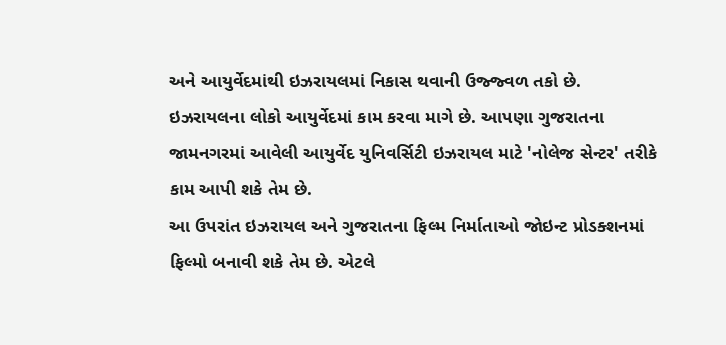અને આયુર્વેદમાંથી ઇઝરાયલમાં નિકાસ થવાની ઉજ્જ્વળ તકો છે. ઇઝરાયલના લોકો આયુર્વેદમાં કામ કરવા માગે છે. આપણા ગુજરાતના જામનગરમાં આવેલી આયુર્વેદ યુનિવર્સિટી ઇઝરાયલ માટે 'નોલેજ સેન્ટર' તરીકે કામ આપી શકે તેમ છે.
આ ઉપરાંત ઇઝરાયલ અને ગુજરાતના ફિલ્મ નિર્માતાઓ જોઇન્ટ પ્રોડક્શનમાં ફિલ્મો બનાવી શકે તેમ છે. એટલે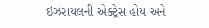ઇઝરાયલની એક્ટ્રેસ હોય અને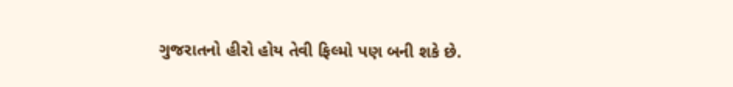ગુજરાતનો હીરો હોય તેવી ફિલ્મો પણ બની શકે છે.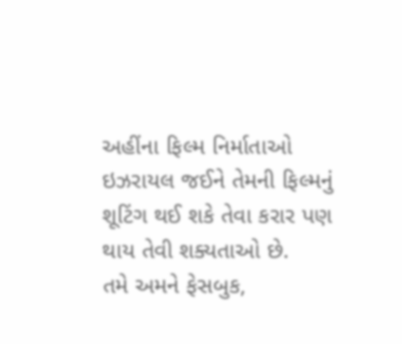અહીંના ફિલ્મ નિર્માતાઓ ઇઝરાયલ જઈને તેમની ફિલ્મનું શૂટિંગ થઈ શકે તેવા કરાર પણ થાય તેવી શક્યતાઓ છે.
તમે અમને ફેસબુક,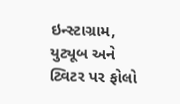ઇન્સ્ટાગ્રામ, યુટ્યૂબ અને ટ્વિટર પર ફોલો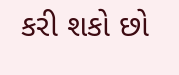કરી શકો છો